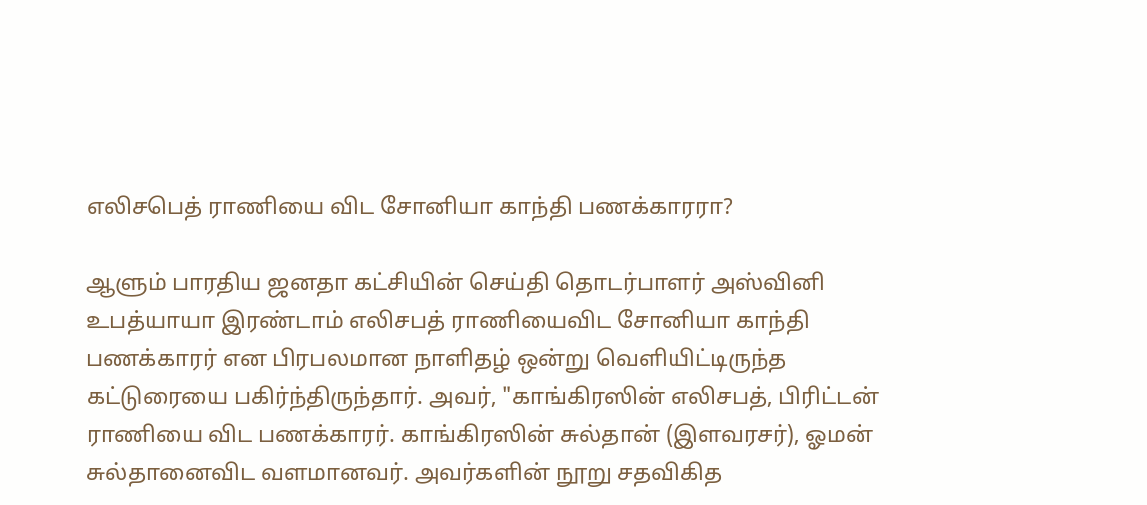எலிசபெத் ராணியை விட சோனியா காந்தி பணக்காரரா?

ஆளும் பாரதிய ஜனதா கட்சியின் செய்தி தொடர்பாளர் அஸ்வினி உபத்யாயா இரண்டாம் எலிசபத் ராணியைவிட சோனியா காந்தி பணக்காரர் என பிரபலமான நாளிதழ் ஒன்று வெளியிட்டிருந்த கட்டுரையை பகிர்ந்திருந்தார். அவர், "காங்கிரஸின் எலிசபத், பிரிட்டன் ராணியை விட பணக்காரர். காங்கிரஸின் சுல்தான் (இளவரசர்), ஓமன் சுல்தானைவிட வளமானவர். அவர்களின் நூறு சதவிகித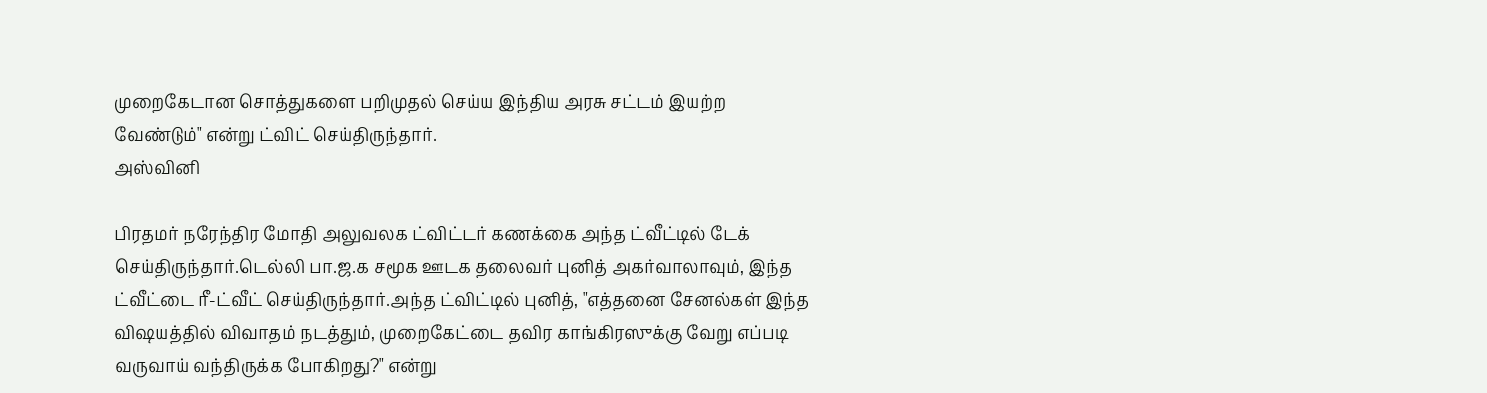முறைகேடான சொத்துகளை பறிமுதல் செய்ய இந்திய அரசு சட்டம் இயற்ற வேண்டும்" என்று ட்விட் செய்திருந்தார்.
அஸ்வினி

பிரதமர் நரேந்திர மோதி அலுவலக ட்விட்டர் கணக்கை அந்த ட்வீட்டில் டேக் செய்திருந்தார்.டெல்லி பா.ஜ.க சமூக ஊடக தலைவர் புனித் அகர்வாலாவும், இந்த ட்வீட்டை ரீ-ட்வீட் செய்திருந்தார்.அந்த ட்விட்டில் புனித், "எத்தனை சேனல்கள் இந்த விஷயத்தில் விவாதம் நடத்தும், முறைகேட்டை தவிர காங்கிரஸுக்கு வேறு எப்படி வருவாய் வந்திருக்க போகிறது?" என்று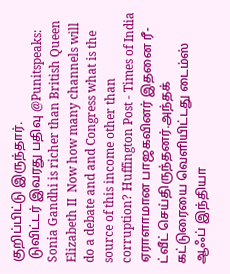குறிப்பிட்டு இருந்தார்.
 டுவிட்டர் இவரது பதிவு @Punitspeaks: Sonia Gandhi is richer than British Queen Elizabeth II  Now how many channels will do a debate and and Congress what is the source of this income other than corruption? Huffington Post - Times of India
ஏராளாமான பாஜகவினர் இதனை ரீ-ட்வீட் செய்திருந்தனர்.அந்தக் கட்டுரையை வெளியிட்டது டைம்ஸ் ஆஃப் இந்தியா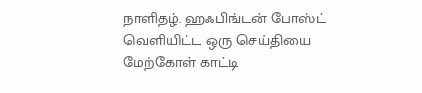நாளிதழ். ஹஃபிங்டன் போஸ்ட் வெளியிட்ட ஒரு செய்தியை மேற்கோள் காட்டி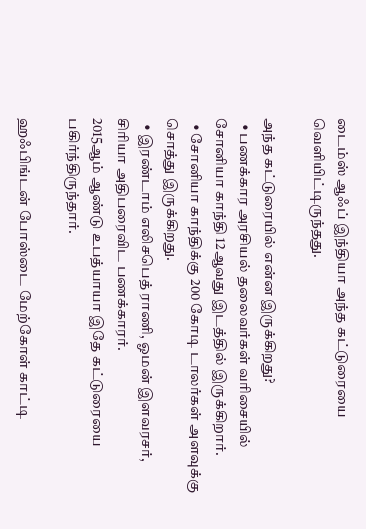டைம்ஸ் ஆஃப் இந்தியா அந்த கட்டுரையை வெளியிட்டிருந்தது.

அந்த கட்டுரையில் என்ன இருக்கிறது?
  • பணக்கார அரசியல் தலைவர்கள் வரிசையில் சோனியா காந்தி 12ஆவது இடத்தில் இருக்கிறார்.
  • சோனியா காந்திக்கு 200 கோடி டாலர்கள் அளவுக்கு சொத்து இருக்கிறது.
  • இரண்டாம் எலிசபெத் ராணி, ஓமன் இளவரசர், சிரியா அதிபரைவிட பணக்காரர்.
2015ஆம் ஆண்டு உபத்யாயா இதே கட்டுரையை பகிர்ந்திருந்தார்.

ஹஃபிங்டன் போஸ்டை மேற்கோள் காட்டி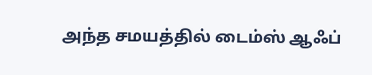அந்த சமயத்தில் டைம்ஸ் ஆஃப்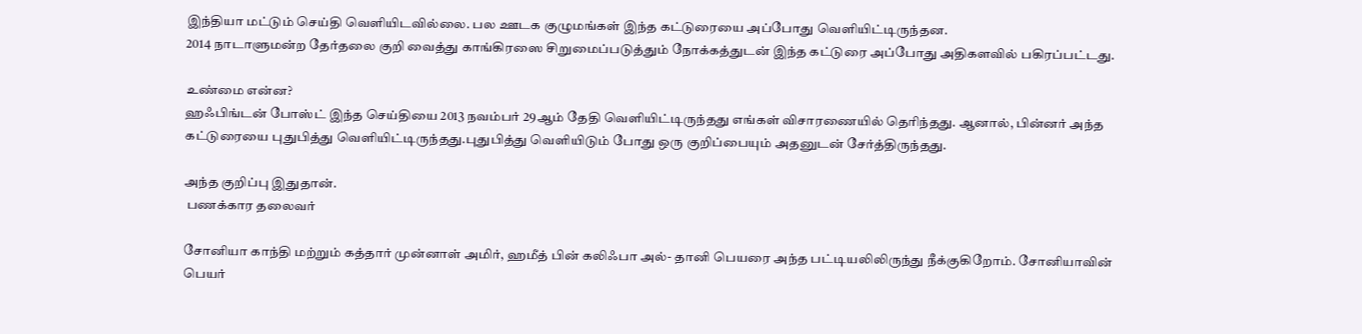இந்தியா மட்டும் செய்தி வெளியிடவில்லை. பல ஊடக குழுமங்கள் இந்த கட்டுரையை அப்போது வெளியிட்டிருந்தன.
2014 நாடாளுமன்ற தேர்தலை குறி வைத்து காங்கிரஸை சிறுமைப்படுத்தும் நோக்கத்துடன் இந்த கட்டுரை அப்போது அதிகளவில் பகிரப்பட்டது.

உண்மை என்ன?
ஹஃபிங்டன் போஸ்ட் இந்த செய்தியை 2013 நவம்பர் 29ஆம் தேதி வெளியிட்டிருந்தது எங்கள் விசாரணையில் தெரிந்தது. ஆனால், பின்னர் அந்த கட்டுரையை புதுபித்து வெளியிட்டிருந்தது.புதுபித்து வெளியிடும் போது ஒரு குறிப்பையும் அதனுடன் சேர்த்திருந்தது.

அந்த குறிப்பு இதுதான்.
 பணக்கார தலைவர்

சோனியா காந்தி மற்றும் கத்தார் முன்னாள் அமிர், ஹமீத் பின் கலிஃபா அல்- தானி பெயரை அந்த பட்டியலிலிருந்து நீக்குகிறோம். சோனியாவின் பெயர்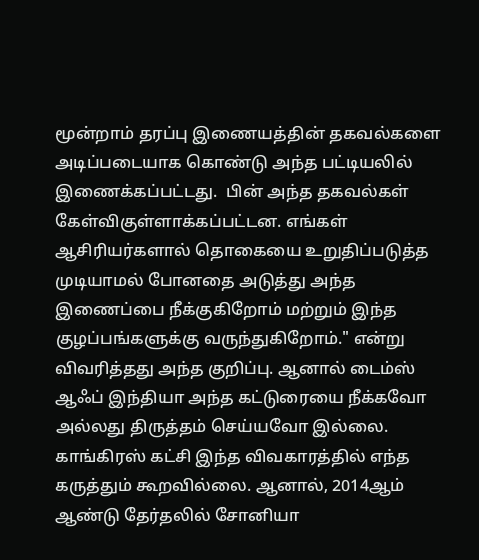மூன்றாம் தரப்பு இணையத்தின் தகவல்களை அடிப்படையாக கொண்டு அந்த பட்டியலில் இணைக்கப்பட்டது.  பின் அந்த தகவல்கள் கேள்விகுள்ளாக்கப்பட்டன. எங்கள் ஆசிரியர்களால் தொகையை உறுதிப்படுத்த முடியாமல் போனதை அடுத்து அந்த இணைப்பை நீக்குகிறோம் மற்றும் இந்த குழப்பங்களுக்கு வருந்துகிறோம்." என்று விவரித்தது அந்த குறிப்பு. ஆனால் டைம்ஸ் ஆஃப் இந்தியா அந்த கட்டுரையை நீக்கவோ அல்லது திருத்தம் செய்யவோ இல்லை. காங்கிரஸ் கட்சி இந்த விவகாரத்தில் எந்த கருத்தும் கூறவில்லை. ஆனால், 2014ஆம் ஆண்டு தேர்தலில் சோனியா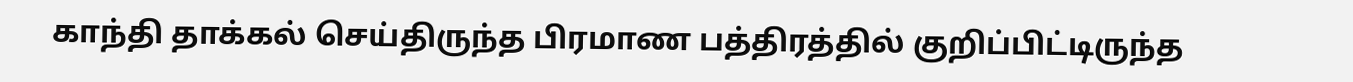காந்தி தாக்கல் செய்திருந்த பிரமாண பத்திரத்தில் குறிப்பிட்டிருந்த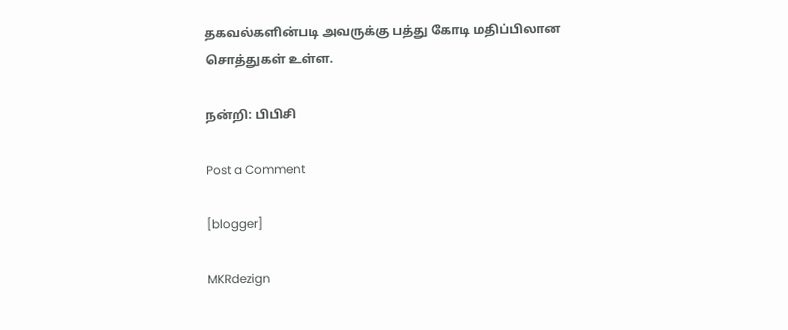தகவல்களின்படி அவருக்கு பத்து கோடி மதிப்பிலான சொத்துகள் உள்ள.

நன்றி: பிபிசி

Post a Comment

[blogger]

MKRdezign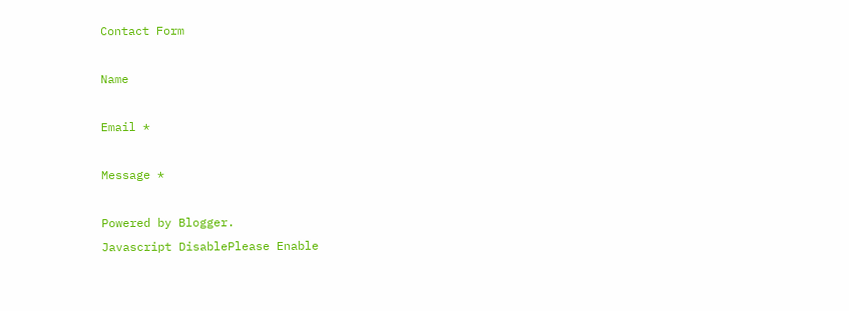Contact Form

Name

Email *

Message *

Powered by Blogger.
Javascript DisablePlease Enable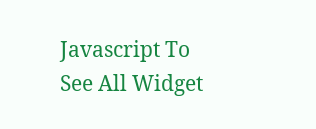Javascript To See All Widget